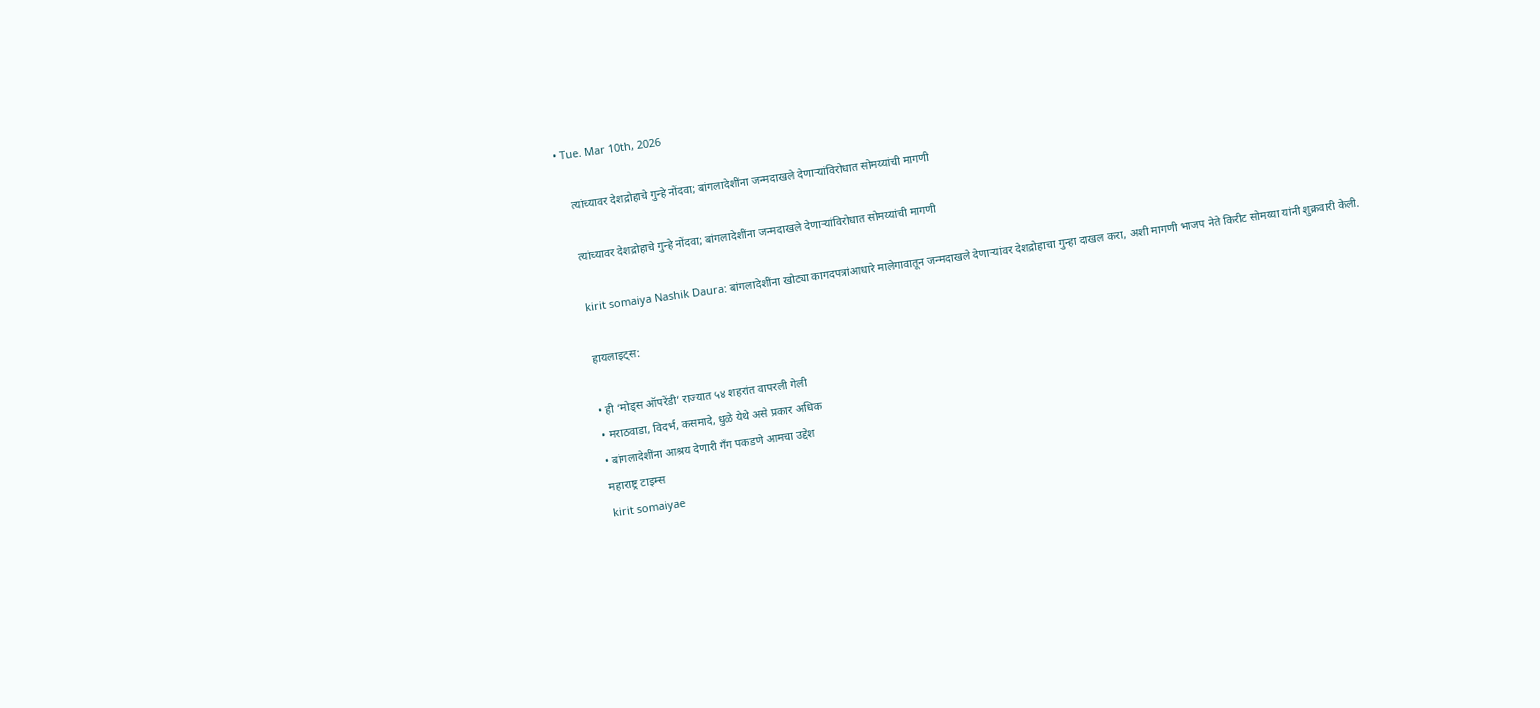• Tue. Mar 10th, 2026

    त्यांच्यावर देशद्रोहाचे गुन्हे नोंदवा; बांगलादेशींना जन्मदाखले देणाऱ्यांविरोधात सोमय्यांची मागणी

    त्यांच्यावर देशद्रोहाचे गुन्हे नोंदवा; बांगलादेशींना जन्मदाखले देणाऱ्यांविरोधात सोमय्यांची मागणी

    kirit somaiya Nashik Daura: बांगलादेशींना खोट्या कागदपत्रांआधारे मालेगावातून जन्मदाखले देणाऱ्यांवर देशद्रोहाचा गुन्हा दाखल करा, अशी मागणी भाजप नेते किरीट सोमय्या यांनी शुक्रवारी केली.

    हायलाइट्स:

    • ही ‘मोड्स ऑपरेंडी’ राज्यात ५४ शहरांत वापरली गेली
    • मराठवाडा, विदर्भ, कसमादे, धुळे येथे असे प्रकार अधिक
    • बांगलादेशींना आश्रय देणारी गँग पकडणे आमचा उद्देश
    महाराष्ट्र टाइम्स
    kirit somaiyae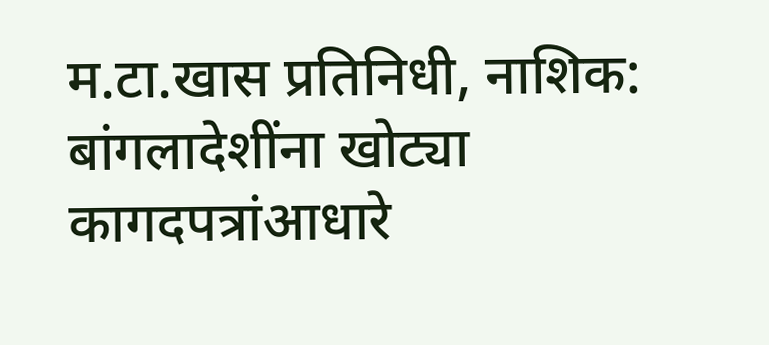म.टा.खास प्रतिनिधी, नाशिक: बांगलादेशींना खोट्या कागदपत्रांआधारे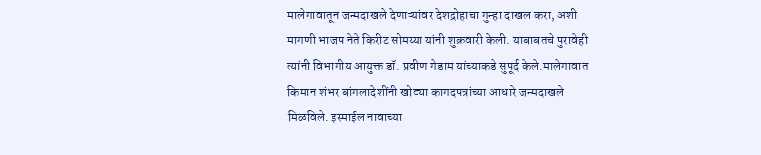मालेगावातून जन्मदाखले देणाऱ्यांवर देशद्रोहाचा गुन्हा दाखल करा, अशी मागणी भाजप नेते किरीट सोमय्या यांनी शुक्रवारी केली. याबाबतचे पुरावेही त्यांनी विभागीय आयुक्त डॉ. प्रवीण गेडाम यांच्याकडे सुपूर्द केले.मालेगावात किमान शंभर बांगलादेशींनी खोट्या कागदपत्रांच्या आधारे जन्मदाखले मिळविले. इस्माईल नावाच्या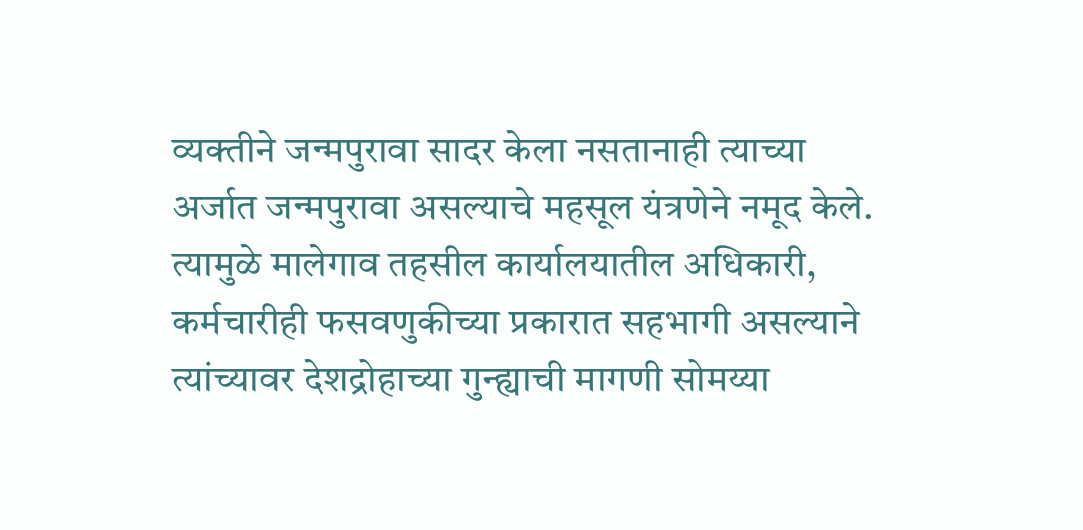व्यक्तीने जन्मपुरावा सादर केला नसतानाही त्याच्या अर्जात जन्मपुरावा असल्याचे महसूल यंत्रणेने नमूद केले. त्यामुळे मालेगाव तहसील कार्यालयातील अधिकारी, कर्मचारीही फसवणुकीच्या प्रकारात सहभागी असल्याने त्यांच्यावर देशद्रोहाच्या गुन्ह्याची मागणी सोमय्या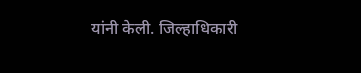यांनी केली. जिल्हाधिकारी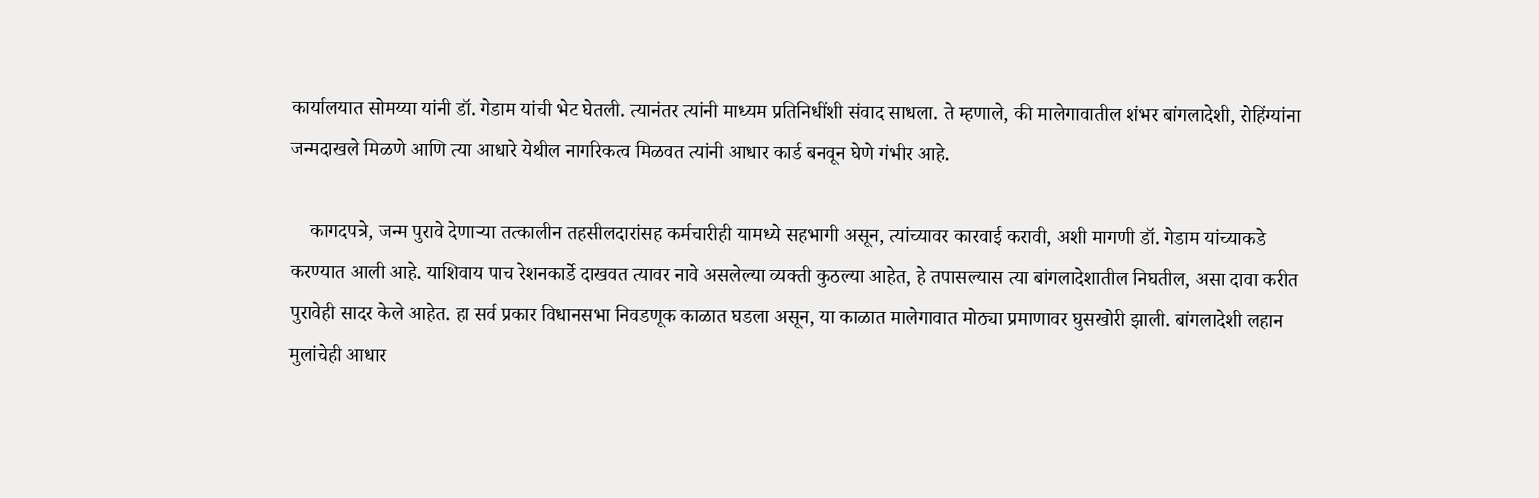कार्यालयात सोमय्या यांनी डॉ. गेडाम यांची भेट घेतली. त्यानंतर त्यांनी माध्यम प्रतिनिधींशी संवाद साधला. ते म्हणाले, की मालेगावातील शंभर बांगलादेशी, रोहिंग्यांना जन्मदाखले मिळणे आणि त्या आधारे येथील नागरिकत्व मिळवत त्यांनी आधार कार्ड बनवून घेणे गंभीर आहे.

    कागदपत्रे, जन्म पुरावे देणाऱ्या तत्कालीन तहसीलदारांसह कर्मचारीही यामध्ये सहभागी असून, त्यांच्यावर कारवाई करावी, अशी मागणी डॉ. गेडाम यांच्याकडे करण्यात आली आहे. याशिवाय पाच रेशनकार्डे दाखवत त्यावर नावे असलेल्या व्यक्ती कुठल्या आहेत, हे तपासल्यास त्या बांगलादेशातील निघतील, असा दावा करीत पुरावेही सादर केले आहेत. हा सर्व प्रकार विधानसभा निवडणूक काळात घडला असून, या काळात मालेगावात मोठ्या प्रमाणावर घुसखोरी झाली. बांगलादेशी लहान मुलांचेही आधार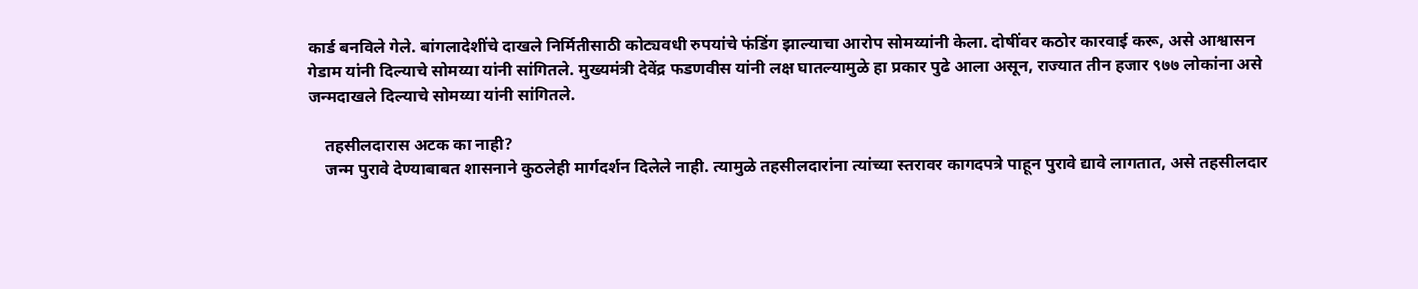कार्ड बनविले गेले. बांगलादेशींचे दाखले निर्मितीसाठी कोट्यवधी रुपयांचे फंडिंग झाल्याचा आरोप सोमय्यांनी केला. दोषींवर कठोर कारवाई करू, असे आश्वासन गेडाम यांनी दिल्याचे सोमय्या यांनी सांगितले. मुख्यमंत्री देवेंद्र फडणवीस यांनी लक्ष घातल्यामुळे हा प्रकार पुढे आला असून, राज्यात तीन हजार ९७७ लोकांना असे जन्मदाखले दिल्याचे सोमय्या यांनी सांगितले.

    तहसीलदारास अटक का नाही?
    जन्म पुरावे देण्याबाबत शासनाने कुठलेही मार्गदर्शन दिलेले नाही. त्यामुळे तहसीलदारांना त्यांच्या स्तरावर कागदपत्रे पाहून पुरावे द्यावे लागतात, असे तहसीलदार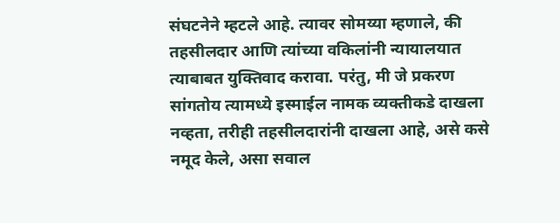संघटनेने म्हटले आहे. त्यावर सोमय्या म्हणाले, की तहसीलदार आणि त्यांच्या वकिलांनी न्यायालयात त्याबाबत युक्तिवाद करावा. परंतु, मी जे प्रकरण सांगतोय त्यामध्ये इस्माईल नामक व्यक्तीकडे दाखला नव्हता, तरीही तहसीलदारांनी दाखला आहे, असे कसे नमूद केले, असा सवाल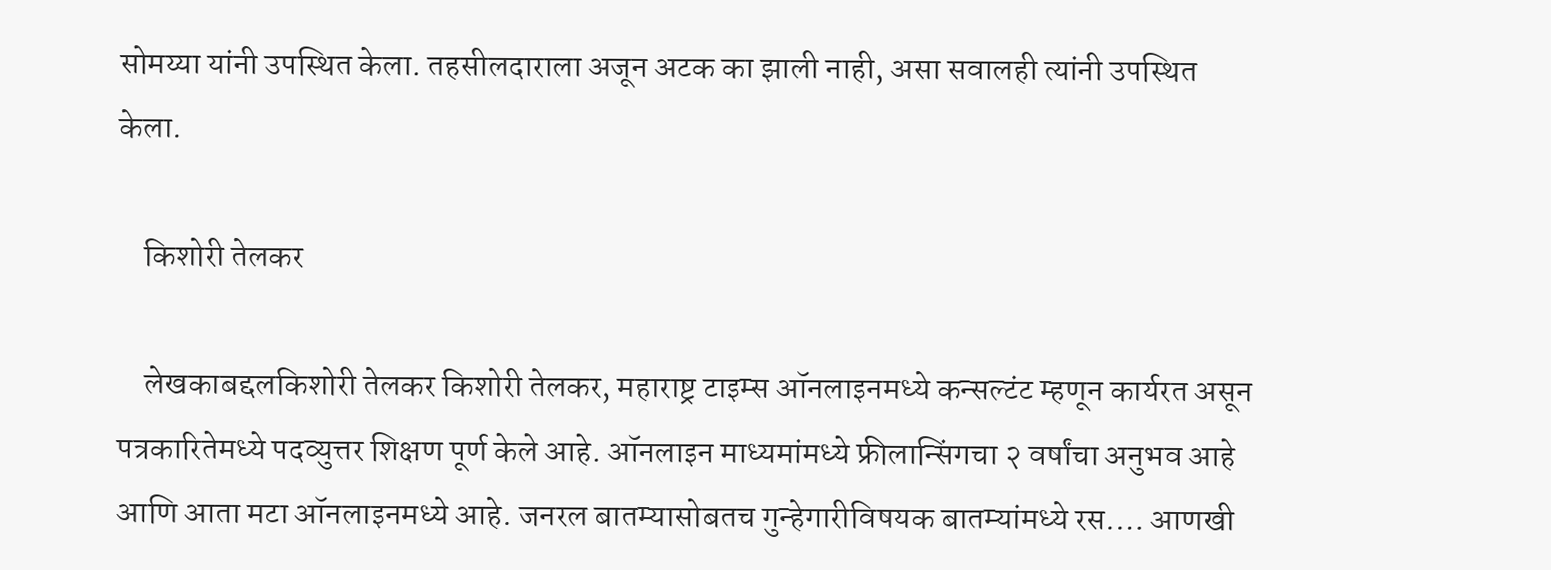सोमय्या यांनी उपस्थित केला. तहसीलदाराला अजून अटक का झाली नाही, असा सवालही त्यांनी उपस्थित केला.

    किशोरी तेलकर

    लेखकाबद्दलकिशोरी तेलकर किशोरी तेलकर, महाराष्ट्र टाइम्स ऑनलाइनमध्ये कन्सल्टंट म्हणून कार्यरत असून पत्रकारितेमध्ये पदव्युत्तर शिक्षण पूर्ण केले आहे. ऑनलाइन माध्यमांमध्ये फ्रीलान्सिंगचा २ वर्षांचा अनुभव आहे आणि आता मटा ऑनलाइनमध्ये आहे. जनरल बातम्यासोबतच गुन्हेगारीविषयक बातम्यांमध्ये रस.… आणखी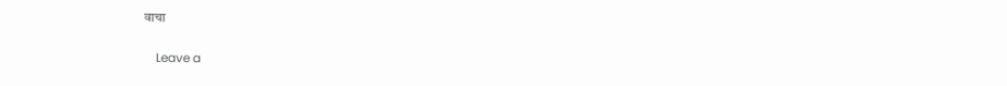वाचा

    Leave a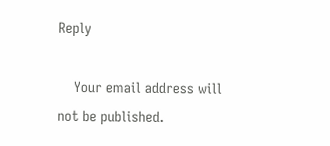Reply

    Your email address will not be published.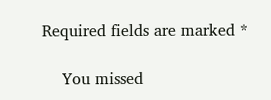Required fields are marked *

    You missed